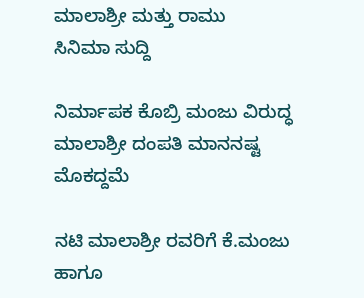ಮಾಲಾಶ್ರೀ ಮತ್ತು ರಾಮು
ಸಿನಿಮಾ ಸುದ್ದಿ

ನಿರ್ಮಾಪಕ ಕೊಬ್ರಿ ಮಂಜು ವಿರುದ್ಧ ಮಾಲಾಶ್ರೀ ದಂಪತಿ ಮಾನನಷ್ಟ ಮೊಕದ್ದಮೆ

ನಟಿ ಮಾಲಾಶ್ರೀ ರವರಿಗೆ ಕೆ.ಮಂಜು ಹಾಗೂ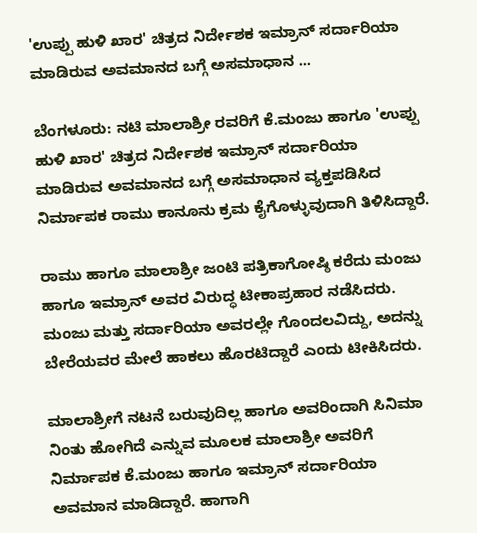'ಉಪ್ಪು ಹುಳಿ ಖಾರ' ಚಿತ್ರದ ನಿರ್ದೇಶಕ ಇಮ್ರಾನ್ ಸರ್ದಾರಿಯಾ ಮಾಡಿರುವ ಅವಮಾನದ ಬಗ್ಗೆ ಅಸಮಾಧಾನ ...

ಬೆಂಗಳೂರು: ನಟಿ ಮಾಲಾಶ್ರೀ ರವರಿಗೆ ಕೆ.ಮಂಜು ಹಾಗೂ 'ಉಪ್ಪು ಹುಳಿ ಖಾರ' ಚಿತ್ರದ ನಿರ್ದೇಶಕ ಇಮ್ರಾನ್ ಸರ್ದಾರಿಯಾ ಮಾಡಿರುವ ಅವಮಾನದ ಬಗ್ಗೆ ಅಸಮಾಧಾನ ವ್ಯಕ್ತಪಡಿಸಿದ ನಿರ್ಮಾಪಕ ರಾಮು ಕಾನೂನು ಕ್ರಮ ಕೈಗೊಳ್ಳುವುದಾಗಿ ತಿಳಿಸಿದ್ದಾರೆ.

ರಾಮು ಹಾಗೂ ಮಾಲಾಶ್ರೀ ಜಂಟಿ ಪತ್ರಿಕಾಗೋಷ್ಠಿ ಕರೆದು ಮಂಜು ಹಾಗೂ ಇಮ್ರಾನ್‌ ಅವರ ವಿರುದ್ಧ ಟೀಕಾಪ್ರಹಾರ ನಡೆಸಿದರು. ಮಂಜು ಮತ್ತು ಸರ್ದಾರಿಯಾ ಅವರಲ್ಲೇ ಗೊಂದಲವಿದ್ದು, ಅದನ್ನು ಬೇರೆಯವರ ಮೇಲೆ ಹಾಕಲು ಹೊರಟಿದ್ದಾರೆ ಎಂದು ಟೀಕಿಸಿದರು.

ಮಾಲಾಶ್ರೀಗೆ ನಟನೆ ಬರುವುದಿಲ್ಲ ಹಾಗೂ ಅವರಿಂದಾಗಿ ಸಿನಿಮಾ ನಿಂತು ಹೋಗಿದೆ ಎನ್ನುವ ಮೂಲಕ ಮಾಲಾಶ್ರೀ ಅವರಿಗೆ ನಿರ್ಮಾಪಕ ಕೆ.ಮಂಜು ಹಾಗೂ ಇಮ್ರಾನ್‌ ಸರ್ದಾರಿಯಾ ಅವಮಾನ ಮಾಡಿದ್ದಾರೆ. ಹಾಗಾಗಿ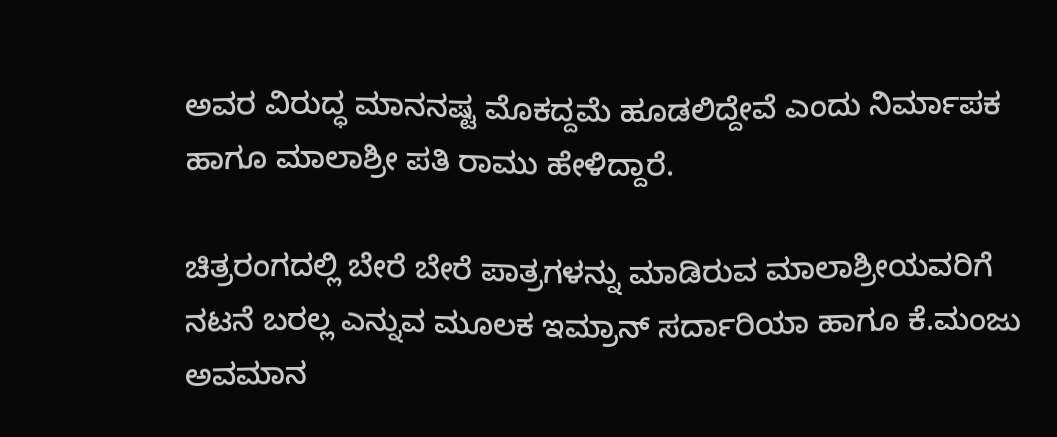ಅವರ ವಿರುದ್ಧ ಮಾನನಷ್ಟ ಮೊಕದ್ದಮೆ ಹೂಡಲಿದ್ದೇವೆ ಎಂದು ನಿರ್ಮಾಪಕ ಹಾಗೂ ಮಾಲಾಶ್ರೀ ಪತಿ ರಾಮು ಹೇಳಿದ್ದಾರೆ.

ಚಿತ್ರರಂಗದಲ್ಲಿ ಬೇರೆ ಬೇರೆ ಪಾತ್ರಗಳನ್ನು ಮಾಡಿರುವ ಮಾಲಾಶ್ರೀಯವರಿಗೆ ನಟನೆ ಬರಲ್ಲ ಎನ್ನುವ ಮೂಲಕ ಇಮ್ರಾನ್‌ ಸರ್ದಾರಿಯಾ ಹಾಗೂ ಕೆ.ಮಂಜು ಅವಮಾನ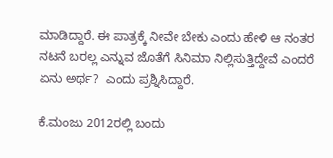ಮಾಡಿದ್ದಾರೆ. ಈ ಪಾತ್ರಕ್ಕೆ ನೀವೇ ಬೇಕು ಎಂದು ಹೇಳಿ ಆ ನಂತರ ನಟನೆ ಬರಲ್ಲ ಎನ್ನುವ ಜೊತೆಗೆ ಸಿನಿಮಾ ನಿಲ್ಲಿಸುತ್ತಿದ್ದೇವೆ ಎಂದರೆ ಏನು ಅರ್ಥ?  ಎಂದು ಪ್ರಶ್ನಿಸಿದ್ದಾರೆ.

ಕೆ.ಮಂಜು 2012ರಲ್ಲಿ ಬಂದು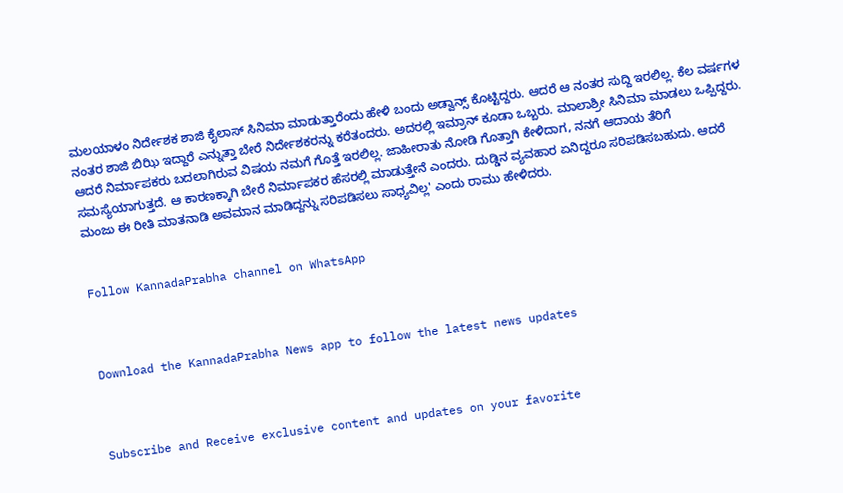ಮಲಯಾಳಂ ನಿರ್ದೇಶಕ ಶಾಜಿ ಕೈಲಾಸ್‌ ಸಿನಿಮಾ ಮಾಡುತ್ತಾರೆಂದು ಹೇಳಿ ಬಂದು ಅಡ್ವಾನ್ಸ್‌ ಕೊಟ್ಟಿದ್ದರು. ಆದರೆ ಆ ನಂತರ ಸುದ್ದಿ ಇರಲಿಲ್ಲ. ಕೆಲ ವರ್ಷಗಳ ನಂತರ ಶಾಜಿ ಬಿಝಿ ಇದ್ದಾರೆ ಎನ್ನುತ್ತಾ ಬೇರೆ ನಿರ್ದೇಶಕರನ್ನು ಕರೆತಂದರು. ಅದರಲ್ಲಿ ಇಮ್ರಾನ್‌ ಕೂಡಾ ಒಬ್ಬರು. ಮಾಲಾಶ್ರೀ ಸಿನಿಮಾ ಮಾಡಲು ಒಪ್ಪಿದ್ದರು. ಆದರೆ ನಿರ್ಮಾಪಕರು ಬದಲಾಗಿರುವ ವಿಷಯ ನಮಗೆ ಗೊತ್ತೆ ಇರಲಿಲ್ಲ. ಜಾಹೀರಾತು ನೋಡಿ ಗೊತ್ತಾಗಿ ಕೇಳಿದಾಗ, ನನಗೆ ಆದಾಯ ತೆರಿಗೆ ಸಮಸ್ಯೆಯಾಗುತ್ತದೆ. ಆ ಕಾರಣಕ್ಕಾಗಿ ಬೇರೆ ನಿರ್ಮಾಪಕರ ಹೆಸರಲ್ಲಿ ಮಾಡುತ್ತೇನೆ ಎಂದರು. ದುಡ್ಡಿನ ವ್ಯವಹಾರ ಏನಿದ್ದರೂ ಸರಿಪಡಿಸಬಹುದು. ಆದರೆ ಮಂಜು ಈ ರೀತಿ ಮಾತನಾಡಿ ಅವಮಾನ ಮಾಡಿದ್ದನ್ನು ಸರಿಪಡಿಸಲು ಸಾಧ್ಯವಿಲ್ಲ' ಎಂದು ರಾಮು ಹೇಳಿದರು.


Follow KannadaPrabha channel on WhatsApp



Download the KannadaPrabha News app to follow the latest news updates



Subscribe and Receive exclusive content and updates on your favorite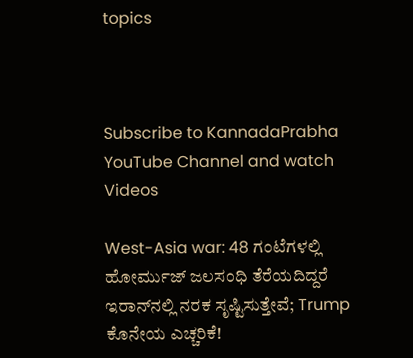topics



Subscribe to KannadaPrabha YouTube Channel and watch Videos

West-Asia war: 48 ಗಂಟೆಗಳಲ್ಲಿ ಹೋರ್ಮುಜ್ ಜಲಸಂಧಿ ತೆರೆಯದಿದ್ದರೆ ಇರಾನ್‌ನಲ್ಲಿ ನರಕ ಸೃಷ್ಟಿಸುತ್ತೇವೆ; Trump ಕೊನೇಯ ಎಚ್ಚರಿಕೆ!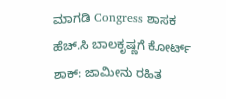ಮಾಗಡಿ Congress ಶಾಸಕ ಹೆಚ್.ಸಿ ಬಾಲಕೃಷ್ಣಗೆ ಕೋರ್ಟ್ ಶಾಕ್: ಜಾಮೀನು ರಹಿತ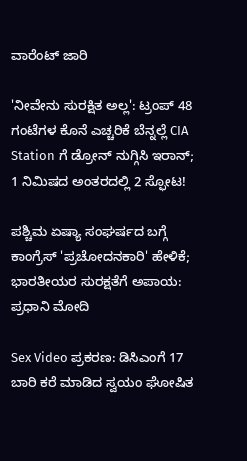ವಾರೆಂಟ್ ಜಾರಿ

'ನೀವೇನು ಸುರಕ್ಷಿತ ಅಲ್ಲ': ಟ್ರಂಪ್ 48 ಗಂಟೆಗಳ ಕೊನೆ ಎಚ್ಚರಿಕೆ ಬೆನ್ನಲ್ಲೆ CIA Station ಗೆ ಡ್ರೋನ್ ನುಗ್ಗಿಸಿ ಇರಾನ್; 1 ನಿಮಿಷದ ಅಂತರದಲ್ಲಿ 2 ಸ್ಫೋಟ!

ಪಶ್ಚಿಮ ಏಷ್ಯಾ ಸಂಘರ್ಷದ ಬಗ್ಗೆ ಕಾಂಗ್ರೆಸ್‌ 'ಪ್ರಚೋದನಕಾರಿ' ಹೇಳಿಕೆ; ಭಾರತೀಯರ ಸುರಕ್ಷತೆಗೆ ಅಪಾಯ: ಪ್ರಧಾನಿ ಮೋದಿ

Sex Video ಪ್ರಕರಣ: ಡಿಸಿಎಂಗೆ 17 ಬಾರಿ ಕರೆ ಮಾಡಿದ ಸ್ವಯಂ ಘೋಷಿತ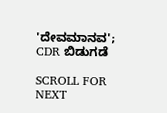'ದೇವಮಾನವ'; CDR ಬಿಡುಗಡೆ

SCROLL FOR NEXT